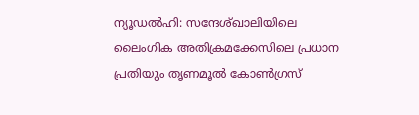ന്യൂഡൽഹി: സന്ദേശ്ഖാലിയിലെ ലൈംഗിക അതിക്രമക്കേസിലെ പ്രധാന പ്രതിയും തൃണമൂൽ കോൺഗ്രസ്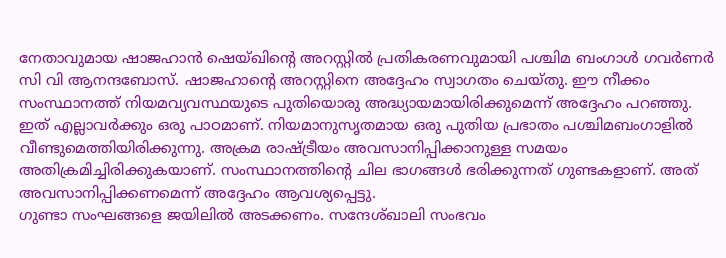നേതാവുമായ ഷാജഹാൻ ഷെയ്ഖിന്റെ അറസ്റ്റിൽ പ്രതികരണവുമായി പശ്ചിമ ബംഗാൾ ഗവർണർ സി വി ആനന്ദബോസ്. ഷാജഹാന്റെ അറസ്റ്റിനെ അദ്ദേഹം സ്വാഗതം ചെയ്തു. ഈ നീക്കം സംസ്ഥാനത്ത് നിയമവ്യവസ്ഥയുടെ പുതിയൊരു അദ്ധ്യായമായിരിക്കുമെന്ന് അദ്ദേഹം പറഞ്ഞു.
ഇത് എല്ലാവർക്കും ഒരു പാഠമാണ്. നിയമാനുസൃതമായ ഒരു പുതിയ പ്രഭാതം പശ്ചിമബംഗാളിൽ വീണ്ടുമെത്തിയിരിക്കുന്നു. അക്രമ രാഷ്ട്രീയം അവസാനിപ്പിക്കാനുള്ള സമയം അതിക്രമിച്ചിരിക്കുകയാണ്. സംസ്ഥാനത്തിന്റെ ചില ഭാഗങ്ങൾ ഭരിക്കുന്നത് ഗുണ്ടകളാണ്. അത് അവസാനിപ്പിക്കണമെന്ന് അദ്ദേഹം ആവശ്യപ്പെട്ടു.
ഗുണ്ടാ സംഘങ്ങളെ ജയിലിൽ അടക്കണം. സന്ദേശ്ഖാലി സംഭവം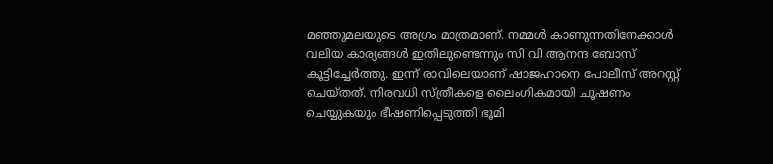മഞ്ഞുമലയുടെ അഗ്രം മാത്രമാണ്. നമ്മൾ കാണുന്നതിനേക്കാൾ വലിയ കാര്യങ്ങൾ ഇതിലുണ്ടെന്നും സി വി ആനന്ദ ബോസ് കൂട്ടിച്ചേർത്തു. ഇന്ന് രാവിലെയാണ് ഷാജഹാനെ പോലീസ് അറസ്റ്റ് ചെയ്തത്. നിരവധി സ്ത്രീകളെ ലൈംഗികമായി ചൂഷണം ചെയ്യുകയും ഭീഷണിപ്പെടുത്തി ഭൂമി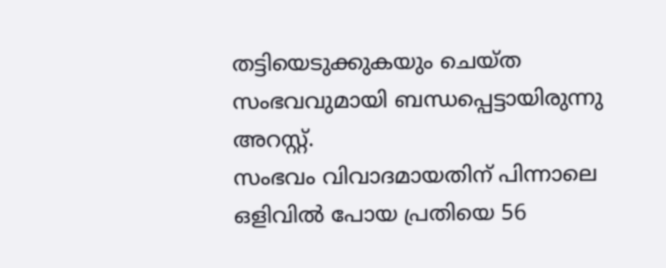തട്ടിയെടുക്കുകയും ചെയ്ത സംഭവവുമായി ബന്ധപ്പെട്ടായിരുന്നു അറസ്റ്റ്.
സംഭവം വിവാദമായതിന് പിന്നാലെ ഒളിവിൽ പോയ പ്രതിയെ 56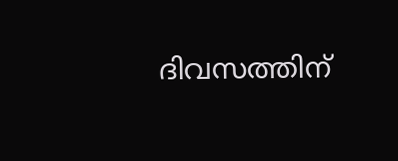ദിവസത്തിന്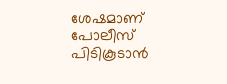ശേഷമാണ് പോലീസ് പിടികൂടാൻ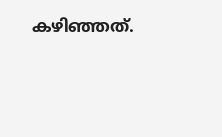കഴിഞ്ഞത്.